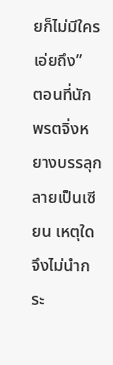ยก็ไม่มีใครเอ่ยถึง”
ตอนที่นักพรตจิ่งหยางบรรลุกลายเป็นเซียน เหตุใดจึงไม่นำกระ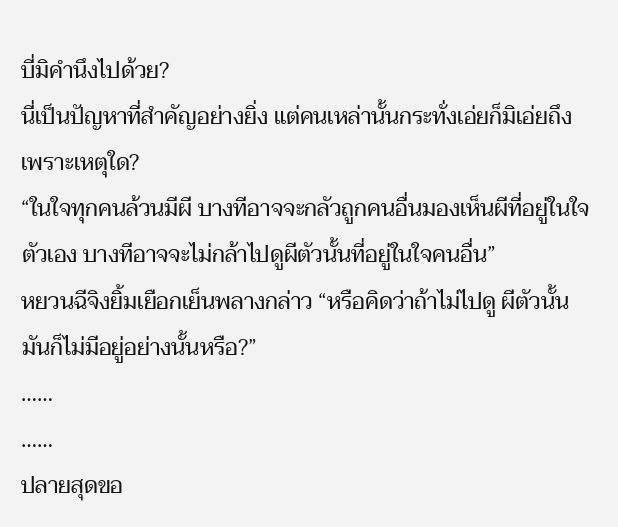บี่มิคำนึงไปด้วย?
นี่เป็นปัญหาที่สำคัญอย่างยิ่ง แต่คนเหล่านั้นกระทั่งเอ่ยก็มิเอ่ยถึง
เพราะเหตุใด?
“ในใจทุกคนล้วนมีผี บางทีอาจจะกลัวถูกคนอื่นมองเห็นผีที่อยู่ในใจตัวเอง บางทีอาจจะไม่กล้าไปดูผีตัวนั้นที่อยู่ในใจคนอื่น”
หยวนฉีจิงยิ้มเยือกเย็นพลางกล่าว “หรือคิดว่าถ้าไม่ไปดู ผีตัวนั้นมันก็ไม่มีอยู่อย่างนั้นหรือ?”
……
……
ปลายสุดขอ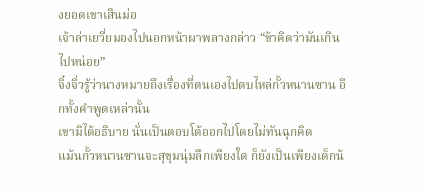งยอดเขาเสินม่อ
เจ้าล่าเยวี่ยมองไปนอกหน้าผาพลางกล่าว “ข้าคิดว่ามันเกินไปหน่อย”
จิ๋งจิ่วรู้ว่านางหมายถึงเรื่องที่ตนเองไปตบไหล่กั้วหนานซาน อีกทั้งคำพูดเหล่านั้น
เขามิได้อธิบาย นั่นเป็นตอบโต้ออกไปโดยไม่ทันฉุกคิด
แม้นกั้วหนานซานจะสุขุมนุ่มลึกเพียงใด ก็ยังเป็นเพียงเด็กน้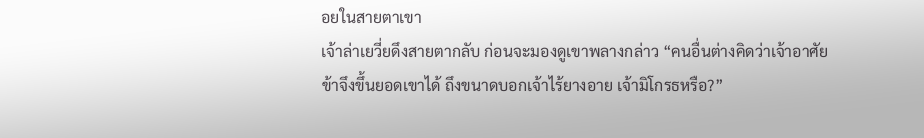อยในสายตาเขา
เจ้าล่าเยวี่ยดึงสายตากลับ ก่อนจะมองดูเขาพลางกล่าว “คนอื่นต่างคิดว่าเจ้าอาศัยข้าจึงขึ้นยอดเขาได้ ถึงขนาดบอกเจ้าไร้ยางอาย เจ้ามิโกรธหรือ?”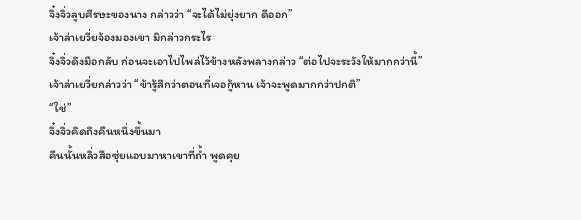จิ๋งจิ่วลูบศีรษะของนาง กล่าวว่า “จะได้ไม่ยุ่งยาก ดีออก”
เจ้าล่าเยวี่ยจ้องมองเขา มิกล่าวกระไร
จิ๋งจิ่วดึงมือกลับ ก่อนจะเอาไปไพล่ไว้ข้างหลังพลางกล่าว “ต่อไปจะระวังให้มากกว่านี้”
เจ้าล่าเยวี่ยกล่าวว่า “ข้ารู้สึกว่าตอนที่เจอกู้หาน เจ้าจะพูดมากกว่าปกติ”
“ใช่”
จิ๋งจิ่วคิดถึงคืนหนึ่งขึ้นมา
คืนนั้นหลิ่วสือซุ่ยแอบมาหาเขาที่ถ้ำ พูดคุย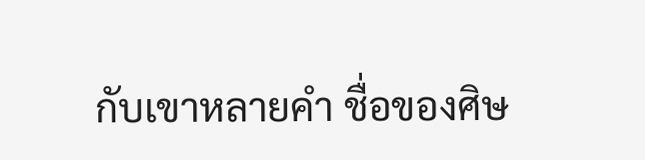กับเขาหลายคำ ชื่อของศิษ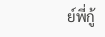ย์พี่กู้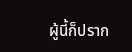ผู้นี้ก็ปราก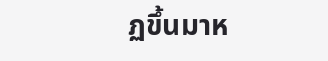ฏขึ้นมาห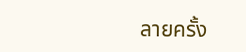ลายครั้ง